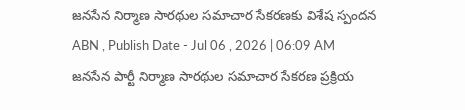జనసేన నిర్మాణ సారథుల సమాచార సేకరణకు విశేష స్పందన
ABN , Publish Date - Jul 06 , 2026 | 06:09 AM
జనసేన పార్టీ నిర్మాణ సారథుల సమాచార సేకరణ ప్రక్రియ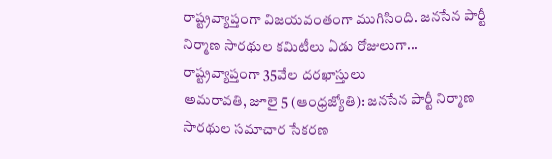రాష్ట్రవ్యాప్తంగా విజయవంతంగా ముగిసింది. జనసేన పార్టీ నిర్మాణ సారథుల కమిటీలు ఏడు రోజులుగా...
రాష్ట్రవ్యాప్తంగా 35వేల దరఖాస్తులు
అమరావతి, జూలై 5 (ఆంధ్రజ్యోతి): జనసేన పార్టీ నిర్మాణ సారథుల సమాచార సేకరణ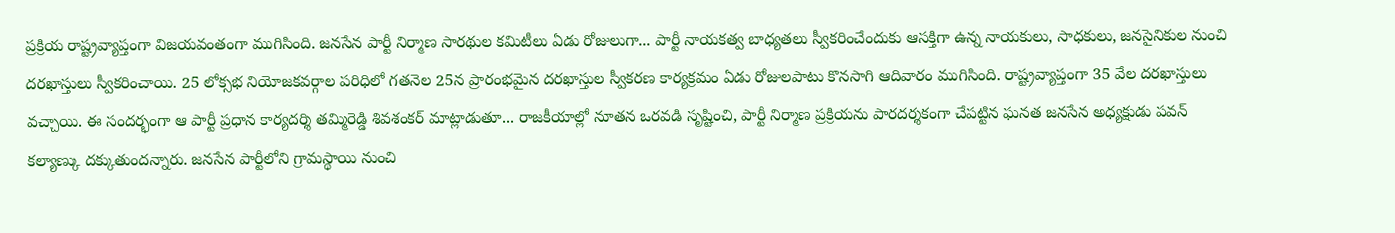ప్రక్రియ రాష్ట్రవ్యాప్తంగా విజయవంతంగా ముగిసింది. జనసేన పార్టీ నిర్మాణ సారథుల కమిటీలు ఏడు రోజులుగా... పార్టీ నాయకత్వ బాధ్యతలు స్వీకరించేందుకు ఆసక్తిగా ఉన్న నాయకులు, సాధకులు, జనసైనికుల నుంచి దరఖాస్తులు స్వీకరించాయి. 25 లోక్సభ నియోజకవర్గాల పరిధిలో గతనెల 25న ప్రారంభమైన దరఖాస్తుల స్వీకరణ కార్యక్రమం ఏడు రోజులపాటు కొనసాగి ఆదివారం ముగిసింది. రాష్ట్రవ్యాప్తంగా 35 వేల దరఖాస్తులు వచ్చాయి. ఈ సందర్భంగా ఆ పార్టీ ప్రధాన కార్యదర్శి తమ్మిరెడ్డి శివశంకర్ మాట్లాడుతూ... రాజకీయాల్లో నూతన ఒరవడి సృష్టించి, పార్టీ నిర్మాణ ప్రక్రియను పారదర్శకంగా చేపట్టిన ఘనత జనసేన అధ్యక్షుడు పవన్ కల్యాణ్కు దక్కుతుందన్నారు. జనసేన పార్టీలోని గ్రామస్థాయి నుంచి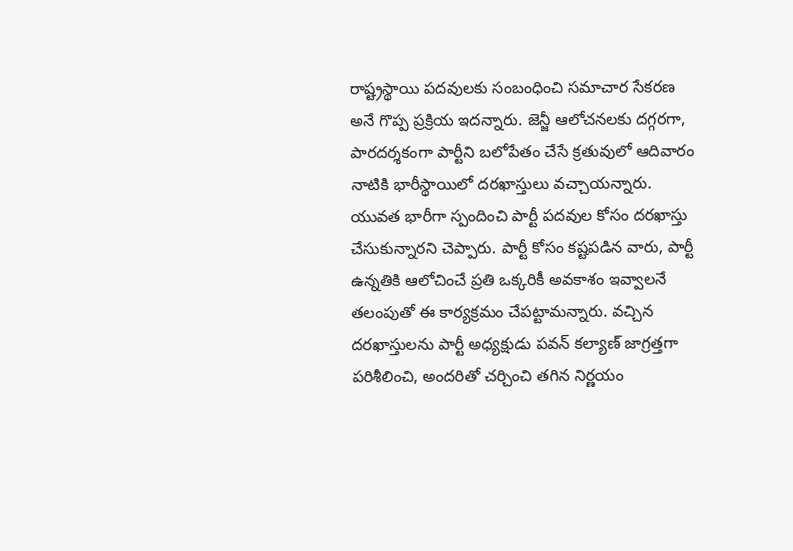రాష్ట్రస్థాయి పదవులకు సంబంధించి సమాచార సేకరణ అనే గొప్ప ప్రక్రియ ఇదన్నారు. జెన్జీ ఆలోచనలకు దగ్గరగా, పారదర్శకంగా పార్టీని బలోపేతం చేసే క్రతువులో ఆదివారం నాటికి భారీస్థాయిలో దరఖాస్తులు వచ్చాయన్నారు. యువత భారీగా స్పందించి పార్టీ పదవుల కోసం దరఖాస్తు చేసుకున్నారని చెప్పారు. పార్టీ కోసం కష్టపడిన వారు, పార్టీ ఉన్నతికి ఆలోచించే ప్రతి ఒక్కరికీ అవకాశం ఇవ్వాలనే తలంపుతో ఈ కార్యక్రమం చేపట్టామన్నారు. వచ్చిన దరఖాస్తులను పార్టీ అధ్యక్షుడు పవన్ కల్యాణ్ జాగ్రత్తగా పరిశీలించి, అందరితో చర్చించి తగిన నిర్ణయం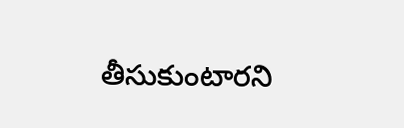తీసుకుంటారని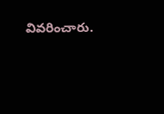వివరించారు.